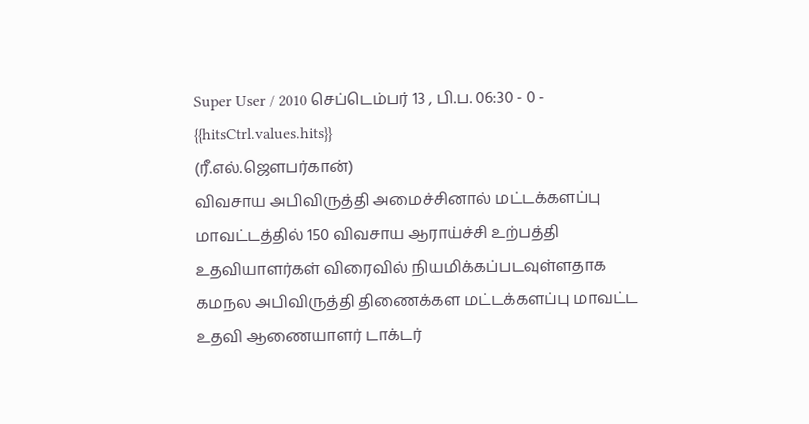Super User / 2010 செப்டெம்பர் 13 , பி.ப. 06:30 - 0 - {{hitsCtrl.values.hits}}
(ரீ.எல்.ஜெளபர்கான்)
விவசாய அபிவிருத்தி அமைச்சினால் மட்டக்களப்பு மாவட்டத்தில் 150 விவசாய ஆராய்ச்சி உற்பத்தி உதவியாளர்கள் விரைவில் நியமிக்கப்படவுள்ளதாக கமநல அபிவிருத்தி திணைக்கள மட்டக்களப்பு மாவட்ட உதவி ஆணையாளர் டாக்டர்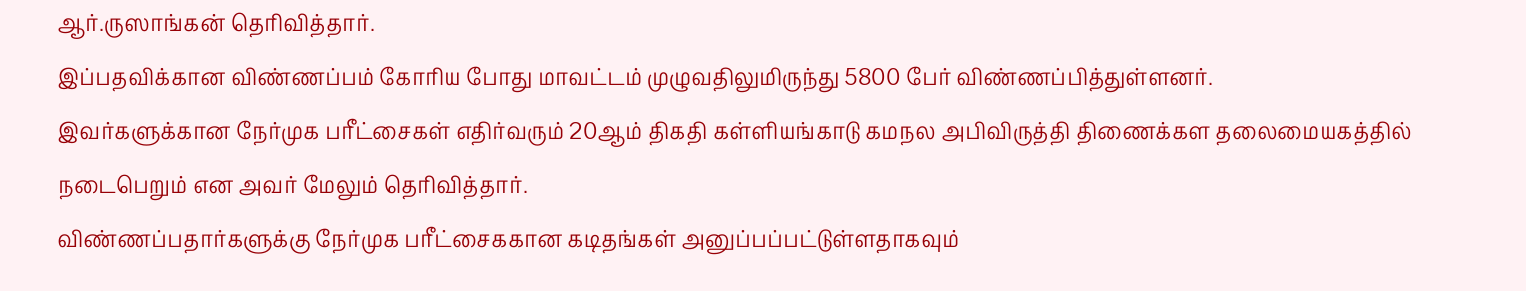ஆர்.ருஸாங்கன் தெரிவித்தார்.
இப்பதவிக்கான விண்ணப்பம் கோரிய போது மாவட்டம் முழுவதிலுமிருந்து 5800 பேர் விண்ணப்பித்துள்ளனர்.
இவர்களுக்கான நேர்முக பரீட்சைகள் எதிர்வரும் 20ஆம் திகதி கள்ளியங்காடு கமநல அபிவிருத்தி திணைக்கள தலைமையகத்தில் நடைபெறும் என அவர் மேலும் தெரிவித்தார்.
விண்ணப்பதார்களுக்கு நேர்முக பரீட்சைககான கடிதங்கள் அனுப்பப்பட்டுள்ளதாகவும்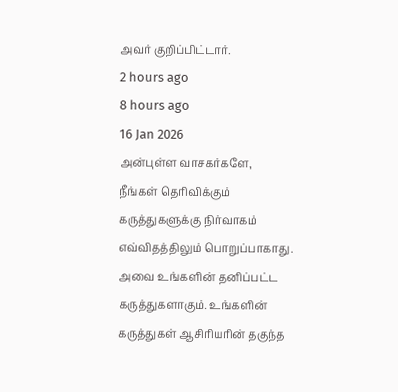அவர் குறிப்பிட்டார்.
2 hours ago
8 hours ago
16 Jan 2026
அன்புள்ள வாசகர்களே,
நீங்கள் தெரிவிக்கும் கருத்துகளுக்கு நிர்வாகம் எவ்விதத்திலும் பொறுப்பாகாது. அவை உங்களின் தனிப்பட்ட கருத்துகளாகும். உங்களின் கருத்துகள் ஆசிரியரின் தகுந்த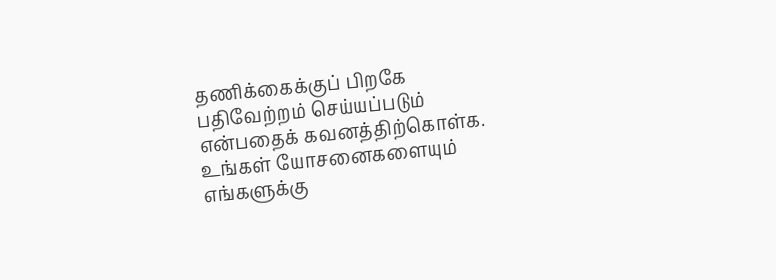தணிக்கைக்குப் பிறகே பதிவேற்றம் செய்யப்படும் என்பதைக் கவனத்திற்கொள்க. உங்கள் யோசனைகளையும் எங்களுக்கு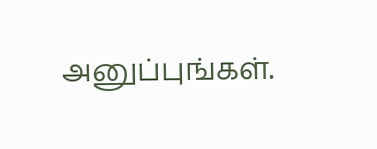அனுப்புங்கள்.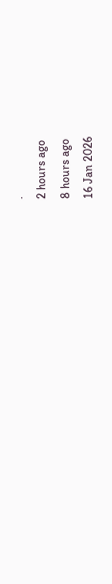.
2 hours ago
8 hours ago
16 Jan 2026